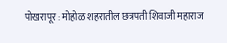पोखरापूर : मोहोळ शहरातील छत्रपती शिवाजी महाराज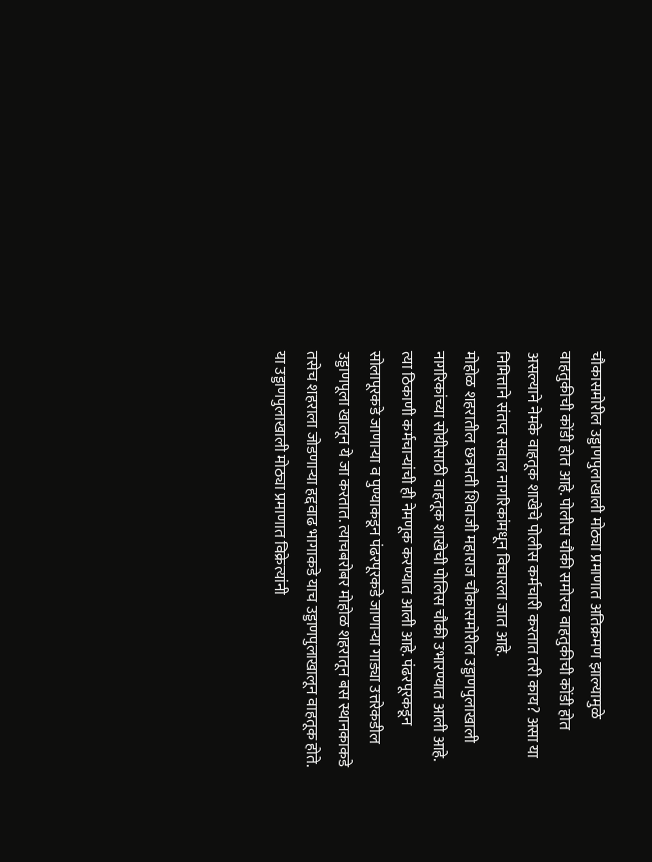चौकासमोरील उड्डाणपुलाखाली मोठ्या प्रमाणात अतिक्रमण झाल्यामुळे वाहतुकीची कोंडी होत आहे. पोलीस चौकी समोरच वाहतुकीची कोंडी होत असल्याने नेमके वाहतूक शाखेचे पोलीस कर्मचारी करतात तरी काय? असा या निमित्ताने संतप्त सवाल नागरिकांमधून विचारला जात आहे.
मोहोळ शहरातील छत्रपती शिवाजी महाराज चौकासमोरील उड्डाणपुलाखाली नागरिकांच्या सोयीसाठी वाहतूक शाखेची पोलिस चौकी उभारण्यात आली आहे. त्या ठिकाणी कर्मचाऱ्यांची ही नेमणूक करण्यात आली आहे. पंढरपूरकडून सोलापूरकडे जाणाऱ्या व पुण्याकडून पंढरपूरकडे जाणाऱ्या गाड्या उत्तरेकडील उड्डाणपूला खालून ये जा करतात. त्याचबरोबर मोहोळ शहरातून बस स्थानकाकडे तसेच शहराला जोडणाऱ्या हद्दवाढ भागाकडे याच उड्डाणपुलाखालून वाहतूक होते. या उड्डाणपुलाखाली मोठ्या प्रमाणात विक्रेत्यांनी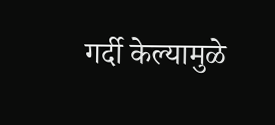गर्दी केल्यामुळे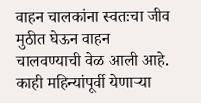वाहन चालकांना स्वतःचा जीव मुठीत घेऊन वाहन चालवण्याची वेळ आली आहे.
काही महिन्यांपूर्वी येणाऱ्या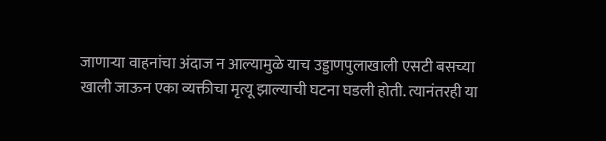जाणाऱ्या वाहनांचा अंदाज न आल्यामुळे याच उड्डाणपुलाखाली एसटी बसच्या खाली जाऊन एका व्यक्तीचा मृत्यू झाल्याची घटना घडली होती. त्यानंतरही या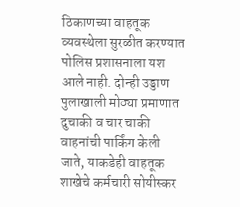ठिकाणच्या वाहतूक व्यवस्थेला सुरळीत करण्यात पोलिस प्रशासनाला यश आले नाही. दोन्ही उड्डाण पुलाखाली मोठ्या प्रमाणात दुचाकी व चार चाकी वाहनांची पार्किंग केली जाते, याकडेही वाहतूक शाखेचे कर्मचारी सोयीस्कर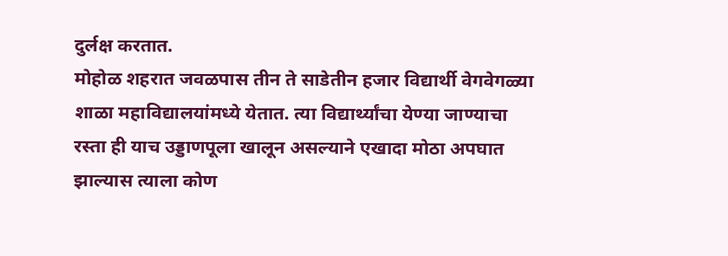दुर्लक्ष करतात.
मोहोळ शहरात जवळपास तीन ते साडेतीन हजार विद्यार्थी वेगवेगळ्या शाळा महाविद्यालयांमध्ये येतात. त्या विद्यार्थ्यांचा येण्या जाण्याचा रस्ता ही याच उड्डाणपूला खालून असल्याने एखादा मोठा अपघात झाल्यास त्याला कोण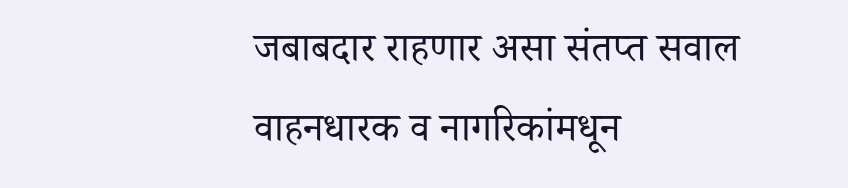जबाबदार राहणार असा संतप्त सवाल वाहनधारक व नागरिकांमधून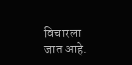विचारला जात आहे.